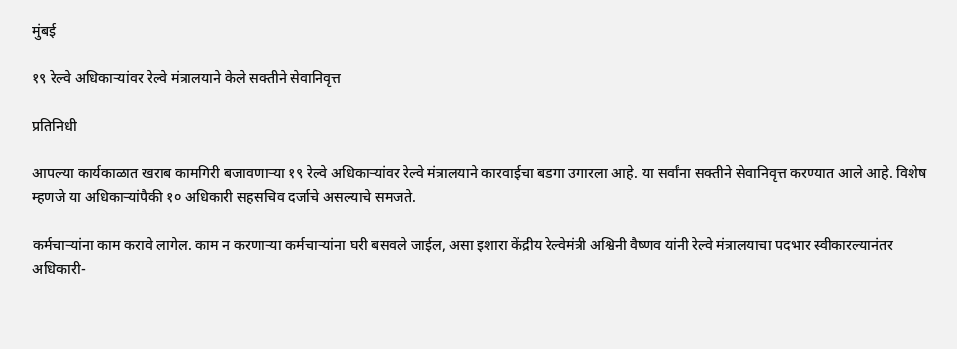मुंबई

१९ रेल्वे अधिकाऱ्यांवर रेल्वे मंत्रालयाने केले सक्तीने सेवानिवृत्त

प्रतिनिधी

आपल्या कार्यकाळात खराब कामगिरी बजावणाऱ्या १९ रेल्वे अधिकाऱ्यांवर रेल्वे मंत्रालयाने कारवाईचा बडगा उगारला आहे. या सर्वांना सक्तीने सेवानिवृत्त करण्यात आले आहे. विशेष म्हणजे या अधिकाऱ्यांपैकी १० अधिकारी सहसचिव दर्जाचे असल्याचे समजते.

कर्मचाऱ्यांना काम करावे लागेल. काम न करणाऱ्या कर्मचाऱ्यांना घरी बसवले जाईल, असा इशारा केंद्रीय रेल्वेमंत्री अश्विनी वैष्णव यांनी रेल्वे मंत्रालयाचा पदभार स्वीकारल्यानंतर अधिकारी-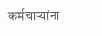कर्मचाऱ्यांना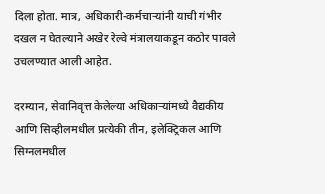दिला होता. मात्र, अधिकारी-कर्मचाऱ्यांनी याची गंभीर दखल न घेतल्याने अखेर रेल्वे मंत्रालयाकडून कठोर पावले उचलण्यात आली आहेत.

दरम्यान, सेवानिवृत्त केलेल्या अधिकाऱ्यांमध्ये वैद्यकीय आणि सिव्हीलमधील प्रत्येकी तीन, इलेक्ट्रिकल आणि सिग्नलमधील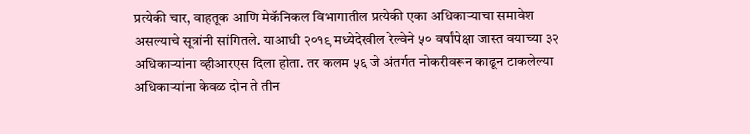प्रत्येकी चार, वाहतूक आणि मेकॅनिकल विभागातील प्रत्येकी एका अधिकाऱ्याचा समावेश असल्याचे सूत्रांनी सांगितले. याआधी २०१९ मध्येदेखील रेल्वेने ५० वर्षांपेक्षा जास्त वयाच्या ३२ अधिकाऱ्यांना व्हीआरएस दिला होता. तर कलम ५६ जे अंतर्गत नोकरीवरून काढून टाकलेल्या अधिकाऱ्यांना केवळ दोन ते तीन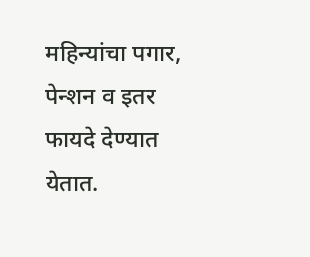महिन्यांचा पगार, पेन्शन व इतर फायदे देण्यात येतात.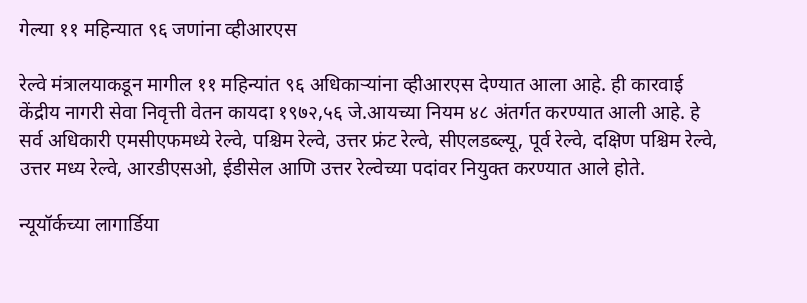गेल्या ११ महिन्यात ९६ जणांना व्हीआरएस

रेल्वे मंत्रालयाकडून मागील ११ महिन्यांत ९६ अधिकाऱ्यांना व्हीआरएस देण्यात आला आहे. ही कारवाई केंद्रीय नागरी सेवा निवृत्ती वेतन कायदा १९७२,५६ जे.आयच्या नियम ४८ अंतर्गत करण्यात आली आहे. हे सर्व अधिकारी एमसीएफमध्ये रेल्वे, पश्चिम रेल्वे, उत्तर फ्रंट रेल्वे, सीएलडब्ल्यू, पूर्व रेल्वे, दक्षिण पश्चिम रेल्वे, उत्तर मध्य रेल्वे, आरडीएसओ, ईडीसेल आणि उत्तर रेल्वेच्या पदांवर नियुक्त करण्यात आले होते.

न्यूयॉर्कच्या लागार्डिया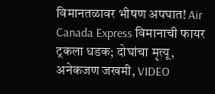विमानतळावर भीषण अपघात! Air Canada Express विमानाची फायर ट्रकला धडक; दोघांचा मृत्यू, अनेकजण जखमी, VIDEO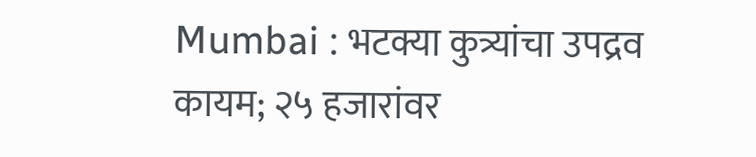Mumbai : भटक्या कुत्र्यांचा उपद्रव कायम; २५ हजारांवर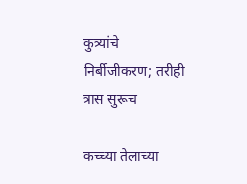कुत्र्यांचे निर्बीजीकरण; तरीही त्रास सुरूच

कच्च्या तेलाच्या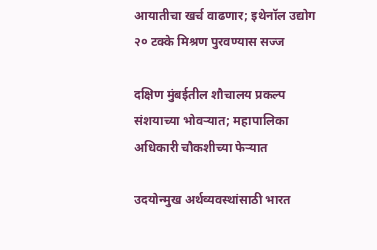आयातीचा खर्च वाढणार; इथेनॉल उद्योग २० टक्के मिश्रण पुरवण्यास सज्ज

दक्षिण मुंबईतील शौचालय प्रकल्प संशयाच्या भोवऱ्यात; महापालिका अधिकारी चौकशीच्या फेऱ्यात

उदयोन्मुख अर्थव्यवस्थांसाठी भारत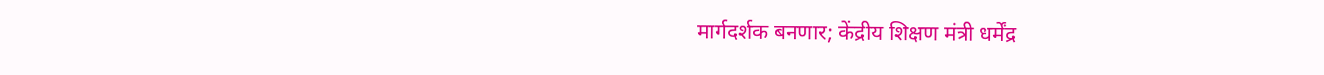मार्गदर्शक बनणार; केंद्रीय शिक्षण मंत्री धर्मेंद्र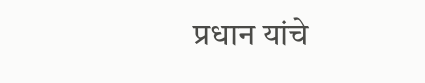प्रधान यांचे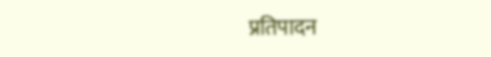प्रतिपादन